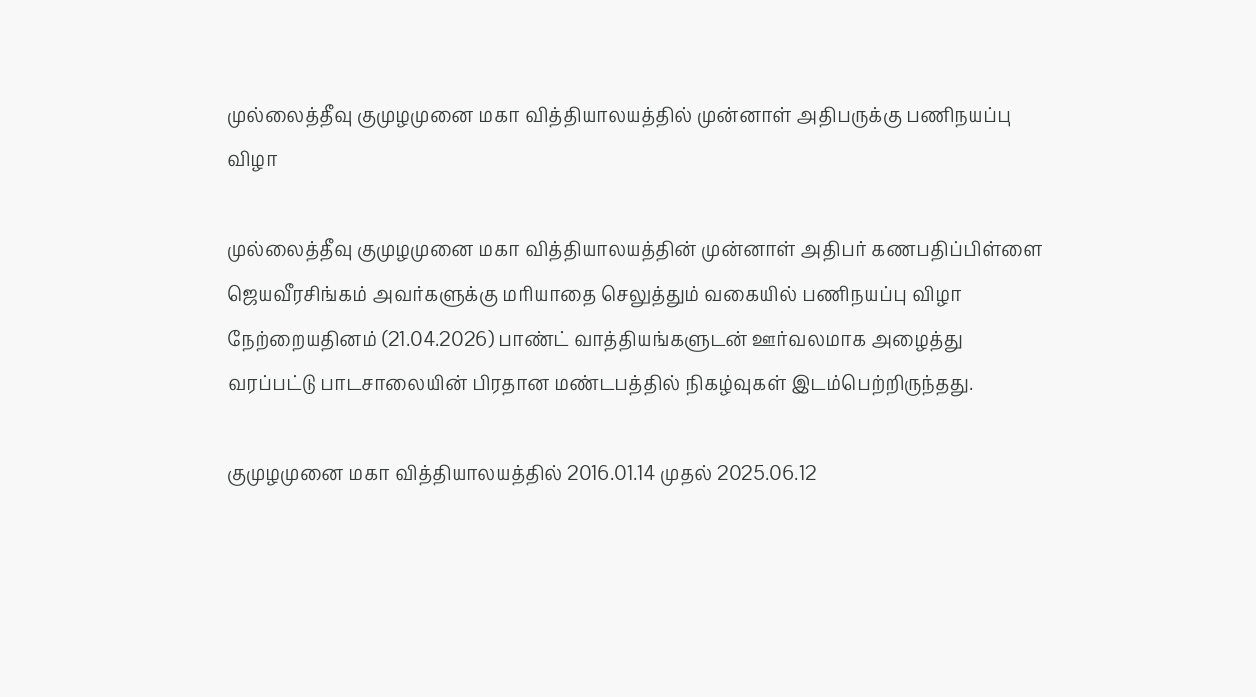முல்லைத்தீவு குமுழமுனை மகா வித்தியாலயத்தில் முன்னாள் அதிபருக்கு பணிநயப்பு விழா

முல்லைத்தீவு குமுழமுனை மகா வித்தியாலயத்தின் முன்னாள் அதிபர் கணபதிப்பிள்ளை ஜெயவீரசிங்கம் அவர்களுக்கு மரியாதை செலுத்தும் வகையில் பணிநயப்பு விழா நேற்றையதினம் (21.04.2026) பாண்ட் வாத்தியங்களுடன் ஊர்வலமாக அழைத்து வரப்பட்டு பாடசாலையின் பிரதான மண்டபத்தில் நிகழ்வுகள் இடம்பெற்றிருந்தது.

குமுழமுனை மகா வித்தியாலயத்தில் 2016.01.14 முதல் 2025.06.12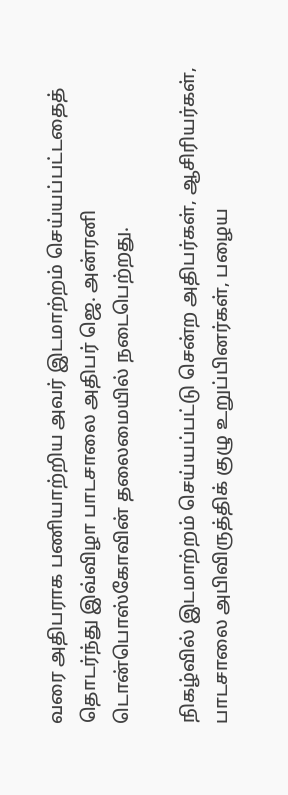வரை அதிபராக பணியாற்றிய அவர் இடமாற்றம் செய்யப்பட்டதைத் தொடர்ந்து இவ்விழா பாடசாலை அதிபர் ஜெ. அன்ரனி டொன்பொஸ்கோவின் தலைமையில் நடைபெற்றது.

நிகழ்வில் இடமாற்றம் செய்யப்பட்டு சென்ற அதிபர்கள், ஆசிரியர்கள், பாடசாலை அபிவிருத்திக் குழு உறுப்பினர்கள், பழைய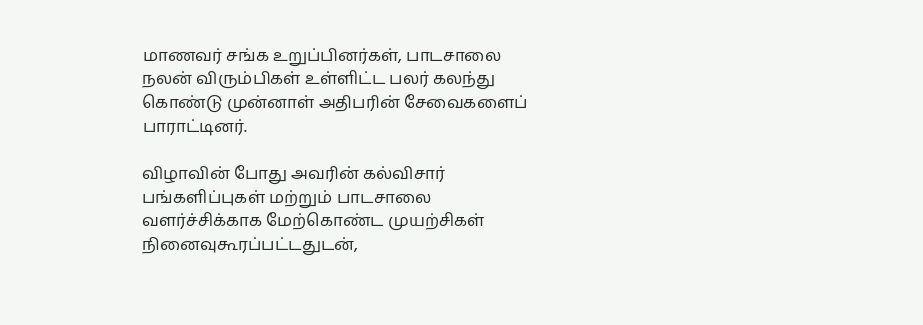மாணவர் சங்க உறுப்பினர்கள், பாடசாலை நலன் விரும்பிகள் உள்ளிட்ட பலர் கலந்து கொண்டு முன்னாள் அதிபரின் சேவைகளைப் பாராட்டினர்.

விழாவின் போது அவரின் கல்விசார் பங்களிப்புகள் மற்றும் பாடசாலை வளர்ச்சிக்காக மேற்கொண்ட முயற்சிகள் நினைவுகூரப்பட்டதுடன்,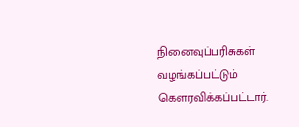நினைவுப்பரிசுகள் வழங்கப்பட்டும் கௌரவிக்கப்பட்டார்.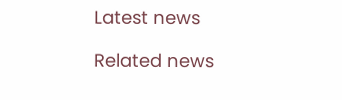Latest news

Related news